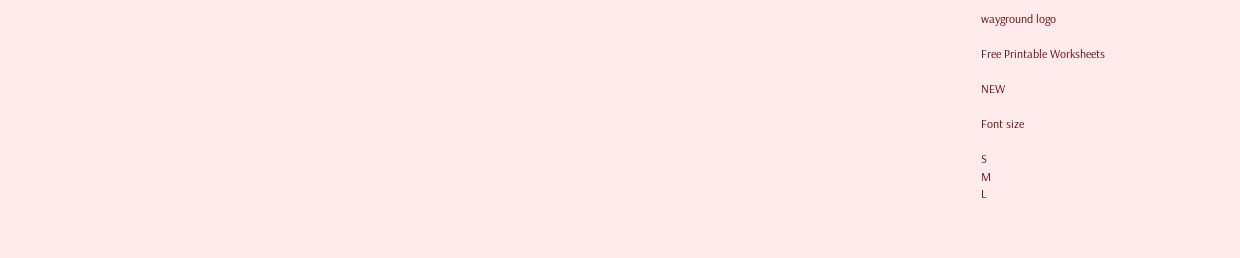wayground logo

Free Printable Worksheets

NEW

Font size

S
M
L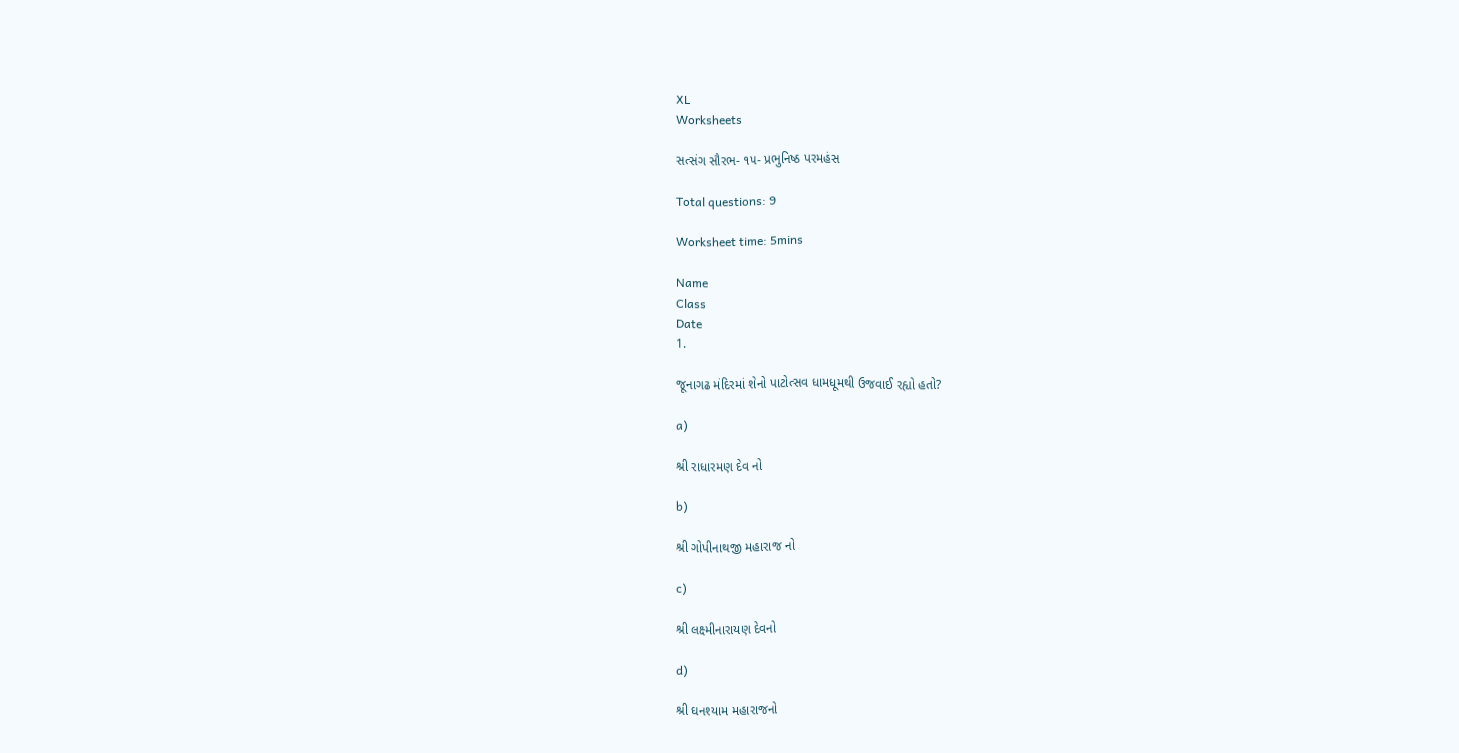XL
Worksheets

સત્સંગ સૌરભ- ૧૫- પ્રભુનિષ્ઠ પરમહંસ

Total questions: 9

Worksheet time: 5mins

Name
Class
Date
1.

જૂનાગઢ મંદિરમાં શેનો પાટોત્સવ ધામધૂમથી ઉજવાઈ રહ્યો હતો?

a)

શ્રી રાધારમણ દેવ નો

b)

શ્રી ગોપીનાથજી મહારાજ નો

c)

શ્રી લક્ષ્મીનારાયણ દેવનો

d)

શ્રી ઘનશ્યામ મહારાજનો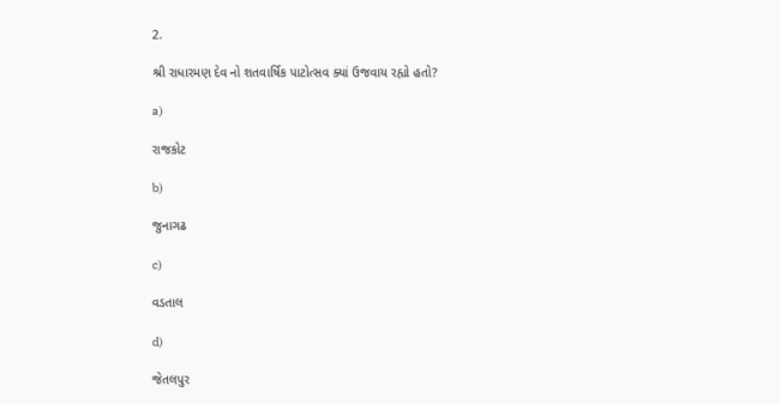2.

શ્રી રાધારમણ દેવ નો શતવાર્ષિક પાટોત્સવ ક્યાં ઉજવાય રહ્યો હતો?

a)

રાજકોટ

b)

જુનાગઢ

c)

વડતાલ

d)

જેતલપુર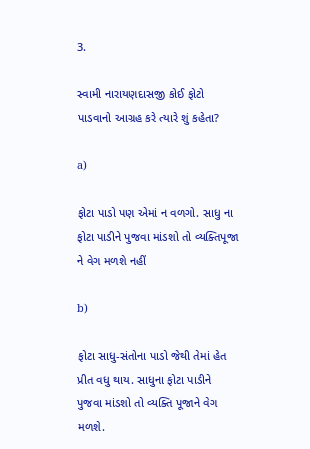3.

સ્વામી નારાયણદાસજી કોઈ ફોટો પાડવાનો આગ્રહ કરે ત્યારે શું કહેતા?

a)

ફોટા પાડો પણ એમાં ન વળગો. સાધુ ના ફોટા પાડીને પુજવા માંડશો તો વ્યક્તિપૂજા ને વેગ મળશે નહીં

b)

ફોટા સાધુ-સંતોના પાડો જેથી તેમાં હેત પ્રીત વધુ થાય. સાધુના ફોટા પાડીને પુજવા માંડશો તો વ્યક્તિ પૂજાને વેગ મળશે.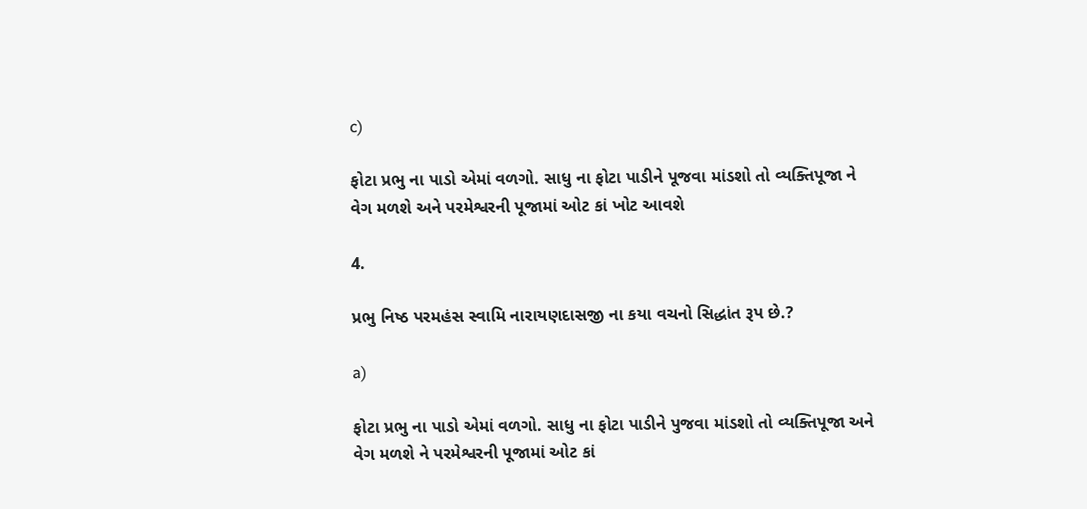c)

ફોટા પ્રભુ ના પાડો એમાં વળગો. સાધુ ના ફોટા પાડીને પૂજવા માંડશો તો વ્યક્તિપૂજા ને વેગ મળશે અને પરમેશ્વરની પૂજામાં ઓટ કાં ખોટ આવશે

4.

પ્રભુ નિષ્ઠ પરમહંસ સ્વામિ નારાયણદાસજી ના કયા વચનો સિદ્ધાંત રૂપ છે.?

a)

ફોટા પ્રભુ ના પાડો એમાં વળગો. સાધુ ના ફોટા પાડીને પુજવા માંડશો તો વ્યક્તિપૂજા અને વેગ મળશે ને પરમેશ્વરની પૂજામાં ઓટ કાં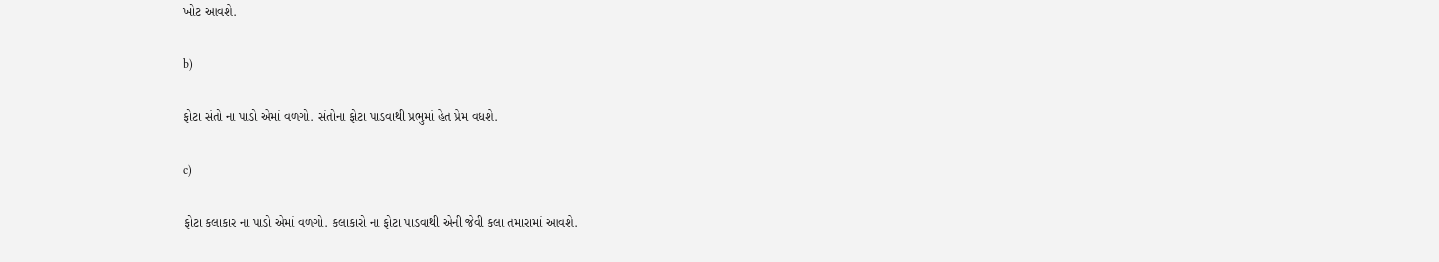ખોટ આવશે.

b)

ફોટા સંતો ના પાડો એમાં વળગો. સંતોના ફોટા પાડવાથી પ્રભુમાં હેત પ્રેમ વધશે.

c)

ફોટા કલાકાર ના પાડો એમાં વળગો. કલાકારો ના ફોટા પાડવાથી એની જેવી કલા તમારામાં આવશે.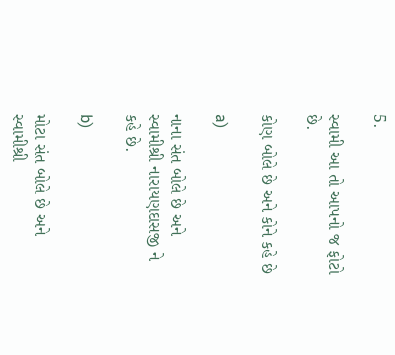5.

સ્વામી આ તો આપનો જ ફોટો છે.

કોણ બોલે છે અને કોને કહે છે

a)

નાના સંત બોલે છે અને સ્વામીશ્રી નારાયણદાસજી ને કહે છે.

b)

મોટા સંત બોલે છે અને સ્વામીશ્રી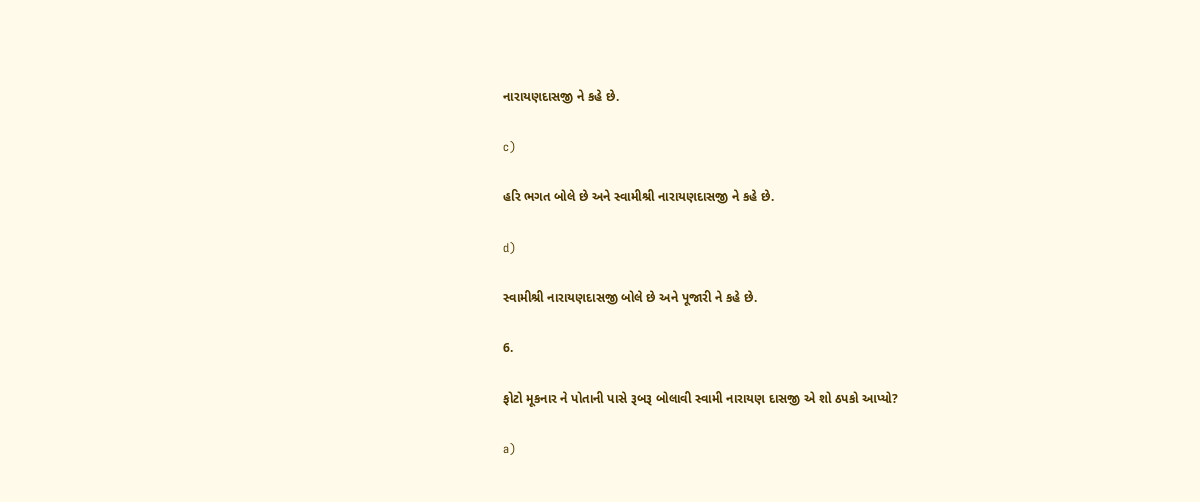નારાયણદાસજી ને કહે છે.

c)

હરિ ભગત બોલે છે અને સ્વામીશ્રી નારાયણદાસજી ને કહે છે.

d)

સ્વામીશ્રી નારાયણદાસજી બોલે છે અને પૂજારી ને કહે છે.

6.

ફોટો મૂકનાર ને પોતાની પાસે રૂબરૂ બોલાવી સ્વામી નારાયણ દાસજી એ શો ઠપકો આપ્યો?

a)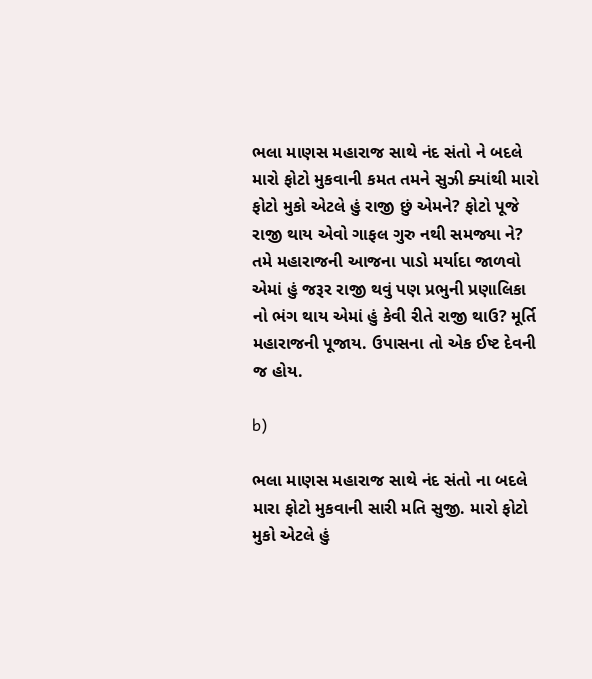ભલા માણસ મહારાજ સાથે નંદ સંતો ને બદલે મારો ફોટો મુકવાની કમત તમને સુઝી ક્યાંથી મારો ફોટો મુકો એટલે હું રાજી છું એમને? ફોટો પૂજે રાજી થાય એવો ગાફલ ગુરુ નથી સમજ્યા ને? તમે મહારાજની આજના પાડો મર્યાદા જાળવો એમાં હું જરૂર રાજી થવું પણ પ્રભુની પ્રણાલિકા નો ભંગ થાય એમાં હું કેવી રીતે રાજી થાઉ? મૂર્તિ મહારાજની પૂજાય. ઉપાસના તો એક ઈષ્ટ દેવની જ હોય.

b)

ભલા માણસ મહારાજ સાથે નંદ સંતો ના બદલે મારા ફોટો મુકવાની સારી મતિ સુજી. મારો ફોટો મુકો એટલે હું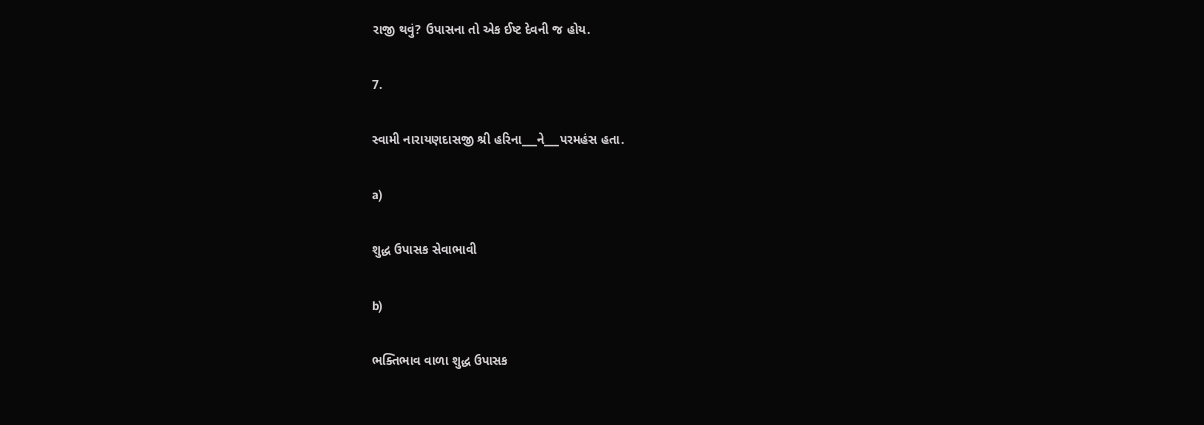રાજી થવું? ઉપાસના તો એક ઈષ્ટ દેવની જ હોય.

7.

સ્વામી નારાયણદાસજી શ્રી હરિના___ને___પરમહંસ હતા.

a)

શુદ્ધ ઉપાસક સેવાભાવી

b)

ભક્તિભાવ વાળા શુદ્ધ ઉપાસક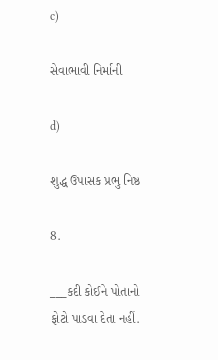c)

સેવાભાવી નિર્માની

d)

શુદ્ધ ઉપાસક પ્રભુ નિષ્ઠ

8.

___કદી કોઈને પોતાનો ફોટો પાડવા દેતા નહીં.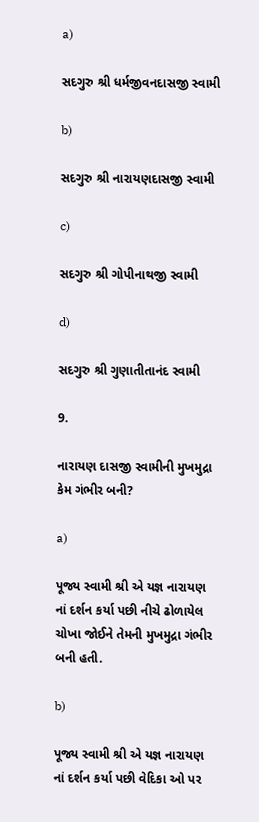a)

સદગુરુ શ્રી ધર્મજીવનદાસજી સ્વામી

b)

સદગુરુ શ્રી નારાયણદાસજી સ્વામી

c)

સદગુરુ શ્રી ગોપીનાથજી સ્વામી

d)

સદગુરુ શ્રી ગુણાતીતાનંદ સ્વામી

9.

નારાયણ દાસજી સ્વામીની મુખમુદ્રા કેમ ગંભીર બની?

a)

પૂજ્ય સ્વામી શ્રી એ યજ્ઞ નારાયણ નાં દર્શન કર્યા પછી નીચે ઢોળાયેલ ચોખા જોઈને તેમની મુખમુદ્રા ગંભીર બની હતી.

b)

પૂજ્ય સ્વામી શ્રી એ યજ્ઞ નારાયણ નાં દર્શન કર્યા પછી વેદિકા ઓ પર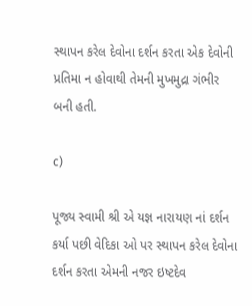સ્થાપન કરેલ દેવોના દર્શન કરતા એક દેવોની પ્રતિમા ન હોવાથી તેમની મુખમુદ્રા ગંભીર બની હતી.

c)

પૂજ્ય સ્વામી શ્રી એ યજ્ઞ નારાયણ નાં દર્શન કર્યા પછી વેદિકા ઓ પર સ્થાપન કરેલ દેવોના દર્શન કરતા એમની નજર ઇષ્ટદેવ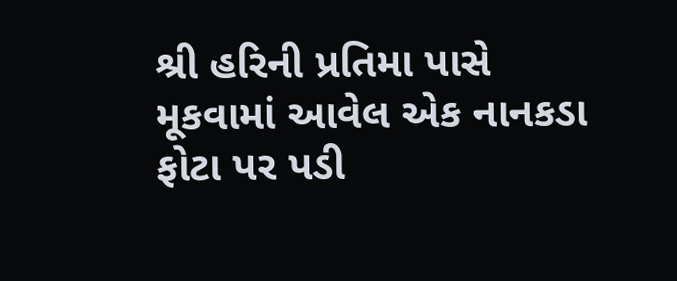શ્રી હરિની પ્રતિમા પાસે મૂકવામાં આવેલ એક નાનકડા ફોટા પર પડી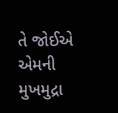તે જોઈએ એમની મુખમુદ્રા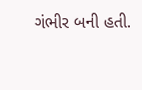ગંભીર બની હતી.